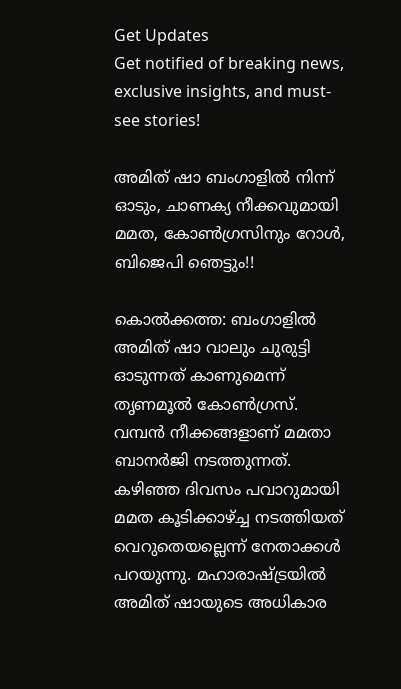Get Updates
Get notified of breaking news, exclusive insights, and must-see stories!

അമിത് ഷാ ബംഗാളില്‍ നിന്ന് ഓടും, ചാണക്യ നീക്കവുമായി മമത, കോണ്‍ഗ്രസിനും റോള്‍, ബിജെപി ഞെട്ടും!!

കൊല്‍ക്കത്ത: ബംഗാളില്‍ അമിത് ഷാ വാലും ചുരുട്ടി ഓടുന്നത് കാണുമെന്ന് തൃണമൂല്‍ കോണ്‍ഗ്രസ്. വമ്പന്‍ നീക്കങ്ങളാണ് മമതാ ബാനര്‍ജി നടത്തുന്നത്. കഴിഞ്ഞ ദിവസം പവാറുമായി മമത കൂടിക്കാഴ്ച്ച നടത്തിയത് വെറുതെയല്ലെന്ന് നേതാക്കള്‍ പറയുന്നു. മഹാരാഷ്ട്രയില്‍ അമിത് ഷായുടെ അധികാര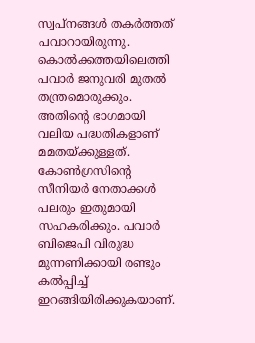സ്വപ്‌നങ്ങള്‍ തകര്‍ത്തത് പവാറായിരുന്നു. കൊല്‍ക്കത്തയിലെത്തി പവാര്‍ ജനുവരി മുതല്‍ തന്ത്രമൊരുക്കും. അതിന്റെ ഭാഗമായി വലിയ പദ്ധതികളാണ് മമതയ്ക്കുള്ളത്. കോണ്‍ഗ്രസിന്റെ സീനിയര്‍ നേതാക്കള്‍ പലരും ഇതുമായി സഹകരിക്കും. പവാര്‍ ബിജെപി വിരുദ്ധ മുന്നണിക്കായി രണ്ടും കല്‍പ്പിച്ച് ഇറങ്ങിയിരിക്കുകയാണ്.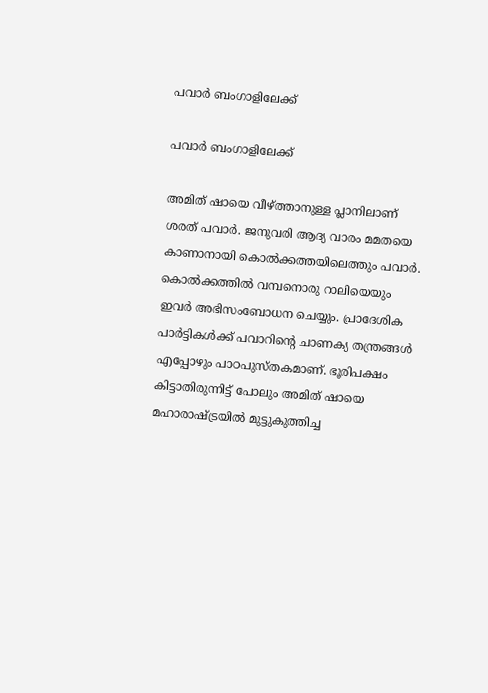പവാര്‍ ബംഗാളിലേക്ക്

പവാര്‍ ബംഗാളിലേക്ക്

അമിത് ഷായെ വീഴ്ത്താനുള്ള പ്ലാനിലാണ് ശരത് പവാര്‍. ജനുവരി ആദ്യ വാരം മമതയെ കാണാനായി കൊല്‍ക്കത്തയിലെത്തും പവാര്‍. കൊല്‍ക്കത്തില്‍ വമ്പനൊരു റാലിയെയും ഇവര്‍ അഭിസംബോധന ചെയ്യും. പ്രാദേശിക പാര്‍ട്ടികള്‍ക്ക് പവാറിന്റെ ചാണക്യ തന്ത്രങ്ങള്‍ എപ്പോഴും പാഠപുസ്തകമാണ്. ഭൂരിപക്ഷം കിട്ടാതിരുന്നിട്ട് പോലും അമിത് ഷായെ മഹാരാഷ്ട്രയില്‍ മുട്ടുകുത്തിച്ച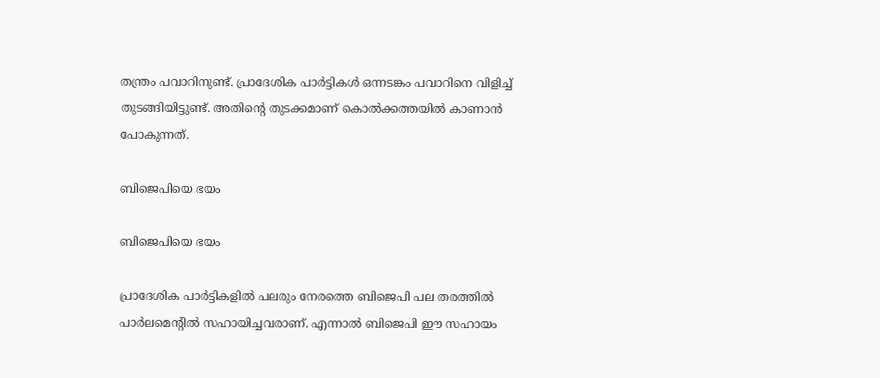തന്ത്രം പവാറിനുണ്ട്. പ്രാദേശിക പാര്‍ട്ടികള്‍ ഒന്നടങ്കം പവാറിനെ വിളിച്ച് തുടങ്ങിയിട്ടുണ്ട്. അതിന്റെ തുടക്കമാണ് കൊല്‍ക്കത്തയില്‍ കാണാന്‍ പോകുന്നത്.

ബിജെപിയെ ഭയം

ബിജെപിയെ ഭയം

പ്രാദേശിക പാര്‍ട്ടികളില്‍ പലരും നേരത്തെ ബിജെപി പല തരത്തില്‍ പാര്‍ലമെന്റില്‍ സഹായിച്ചവരാണ്. എന്നാല്‍ ബിജെപി ഈ സഹായം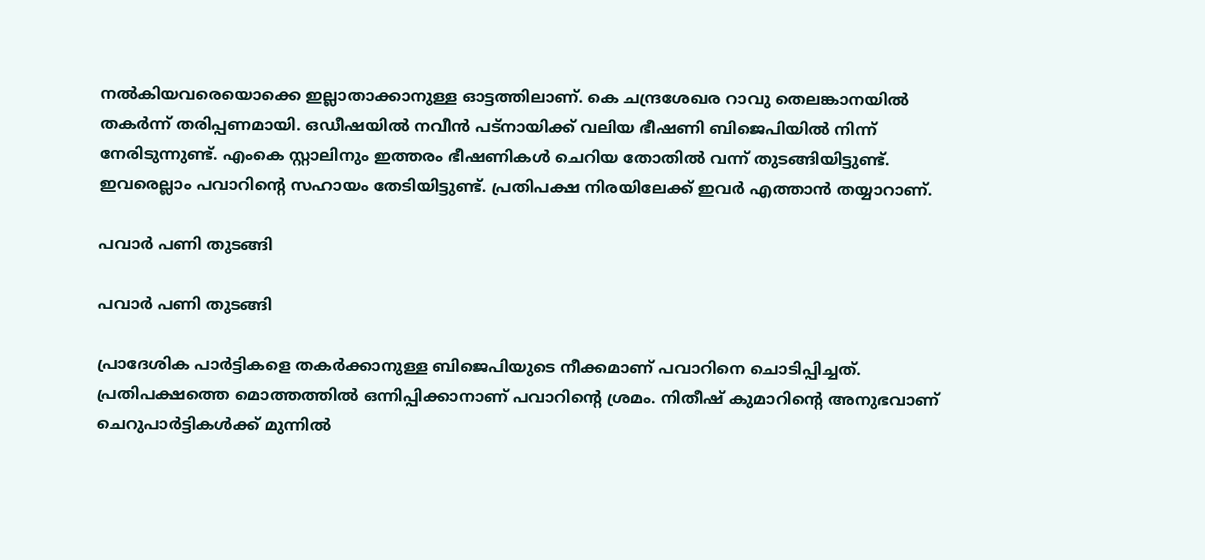നല്‍കിയവരെയൊക്കെ ഇല്ലാതാക്കാനുള്ള ഓട്ടത്തിലാണ്. കെ ചന്ദ്രശേഖര റാവു തെലങ്കാനയില്‍ തകര്‍ന്ന് തരിപ്പണമായി. ഒഡീഷയില്‍ നവീന്‍ പട്‌നായിക്ക് വലിയ ഭീഷണി ബിജെപിയില്‍ നിന്ന് നേരിടുന്നുണ്ട്. എംകെ സ്റ്റാലിനും ഇത്തരം ഭീഷണികള്‍ ചെറിയ തോതില്‍ വന്ന് തുടങ്ങിയിട്ടുണ്ട്. ഇവരെല്ലാം പവാറിന്റെ സഹായം തേടിയിട്ടുണ്ട്. പ്രതിപക്ഷ നിരയിലേക്ക് ഇവര്‍ എത്താന്‍ തയ്യാറാണ്.

പവാര്‍ പണി തുടങ്ങി

പവാര്‍ പണി തുടങ്ങി

പ്രാദേശിക പാര്‍ട്ടികളെ തകര്‍ക്കാനുള്ള ബിജെപിയുടെ നീക്കമാണ് പവാറിനെ ചൊടിപ്പിച്ചത്. പ്രതിപക്ഷത്തെ മൊത്തത്തില്‍ ഒന്നിപ്പിക്കാനാണ് പവാറിന്റെ ശ്രമം. നിതീഷ് കുമാറിന്റെ അനുഭവാണ് ചെറുപാര്‍ട്ടികള്‍ക്ക് മുന്നില്‍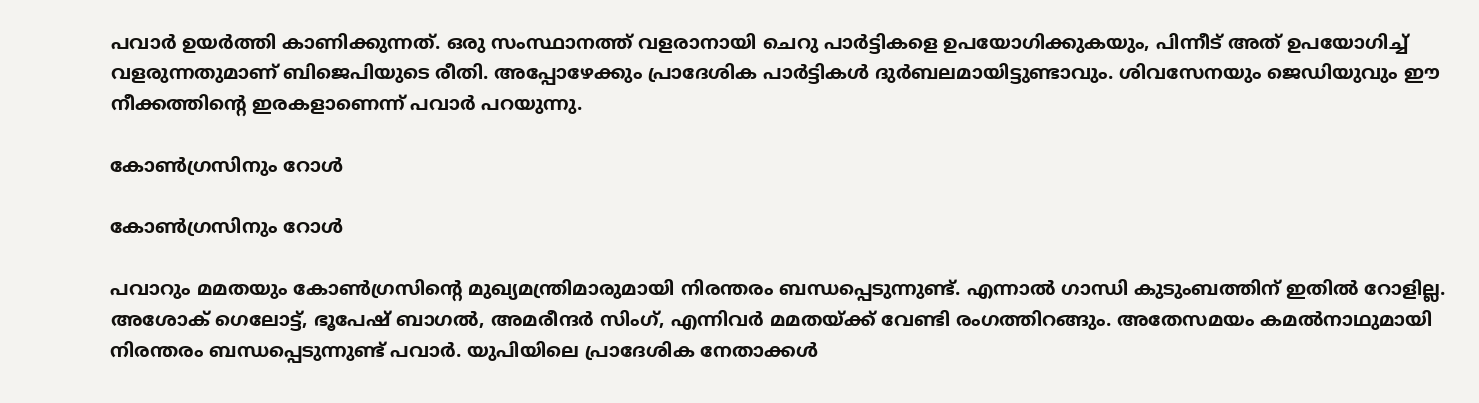പവാര്‍ ഉയര്‍ത്തി കാണിക്കുന്നത്. ഒരു സംസ്ഥാനത്ത് വളരാനായി ചെറു പാര്‍ട്ടികളെ ഉപയോഗിക്കുകയും, പിന്നീട് അത് ഉപയോഗിച്ച് വളരുന്നതുമാണ് ബിജെപിയുടെ രീതി. അപ്പോഴേക്കും പ്രാദേശിക പാര്‍ട്ടികള്‍ ദുര്‍ബലമായിട്ടുണ്ടാവും. ശിവസേനയും ജെഡിയുവും ഈ നീക്കത്തിന്റെ ഇരകളാണെന്ന് പവാര്‍ പറയുന്നു.

കോണ്‍ഗ്രസിനും റോള്‍

കോണ്‍ഗ്രസിനും റോള്‍

പവാറും മമതയും കോണ്‍ഗ്രസിന്റെ മുഖ്യമന്ത്രിമാരുമായി നിരന്തരം ബന്ധപ്പെടുന്നുണ്ട്. എന്നാല്‍ ഗാന്ധി കുടുംബത്തിന് ഇതില്‍ റോളില്ല. അശോക് ഗെലോട്ട്, ഭൂപേഷ് ബാഗല്‍, അമരീന്ദര്‍ സിംഗ്, എന്നിവര്‍ മമതയ്ക്ക് വേണ്ടി രംഗത്തിറങ്ങും. അതേസമയം കമല്‍നാഥുമായി നിരന്തരം ബന്ധപ്പെടുന്നുണ്ട് പവാര്‍. യുപിയിലെ പ്രാദേശിക നേതാക്കള്‍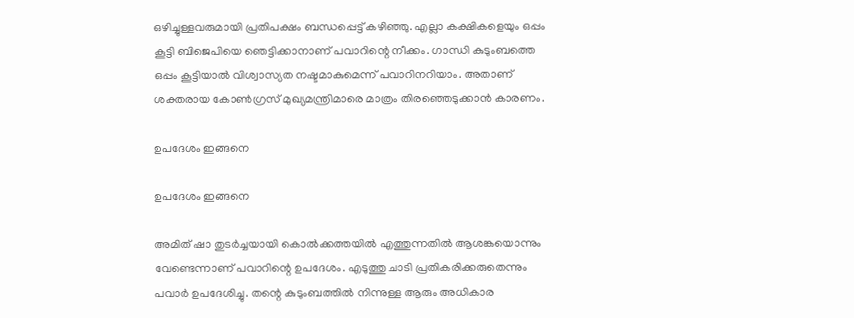ഒഴിച്ചുള്ളവരുമായി പ്രതിപക്ഷം ബന്ധപ്പെട്ട് കഴിഞ്ഞു. എല്ലാ കക്ഷികളെയും ഒപ്പം കൂട്ടി ബിജെപിയെ ഞെട്ടിക്കാനാണ് പവാറിന്റെ നീക്കം. ഗാന്ധി കുടുംബത്തെ ഒപ്പം കൂട്ടിയാല്‍ വിശ്വാസ്യത നഷ്ടമാകുമെന്ന് പവാറിനറിയാം. അതാണ് ശക്തരായ കോണ്‍ഗ്രസ് മുഖ്യമന്ത്രിമാരെ മാത്രം തിരഞ്ഞെടുക്കാന്‍ കാരണം.

ഉപദേശം ഇങ്ങനെ

ഉപദേശം ഇങ്ങനെ

അമിത് ഷാ തുടര്‍ച്ചയായി കൊല്‍ക്കത്തയില്‍ എത്തുന്നതില്‍ ആശങ്കയൊന്നും വേണ്ടെന്നാണ് പവാറിന്റെ ഉപദേശം. എടുത്തു ചാടി പ്രതികരിക്കരുതെന്നും പവാര്‍ ഉപദേശിച്ചു. തന്റെ കുടുംബത്തില്‍ നിന്നുള്ള ആരും അധികാര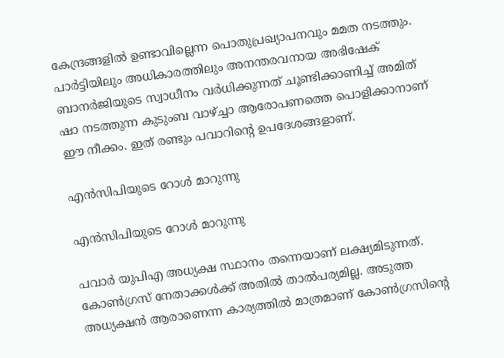കേന്ദ്രങ്ങളില്‍ ഉണ്ടാവില്ലെന്ന പൊതുപ്രഖ്യാപനവും മമത നടത്തും. പാര്‍ട്ടിയിലും അധികാരത്തിലും അനന്തരവനായ അഭിഷേക് ബാനര്‍ജിയുടെ സ്വാധീനം വര്‍ധിക്കുന്നത് ചൂണ്ടിക്കാണിച്ച് അമിത് ഷാ നടത്തുന്ന കുടുംബ വാഴ്ച്ചാ ആരോപണത്തെ പൊളിക്കാനാണ് ഈ നീക്കം. ഇത് രണ്ടും പവാറിന്റെ ഉപദേശങ്ങളാണ്.

എന്‍സിപിയുടെ റോള്‍ മാറുന്നു

എന്‍സിപിയുടെ റോള്‍ മാറുന്നു

പവാര്‍ യുപിഎ അധ്യക്ഷ സ്ഥാനം തന്നെയാണ് ലക്ഷ്യമിടുന്നത്. കോണ്‍ഗ്രസ് നേതാക്കള്‍ക്ക് അതില്‍ താല്‍പര്യമില്ല. അടുത്ത അധ്യക്ഷന്‍ ആരാണെന്ന കാര്യത്തില്‍ മാത്രമാണ് കോണ്‍ഗ്രസിന്റെ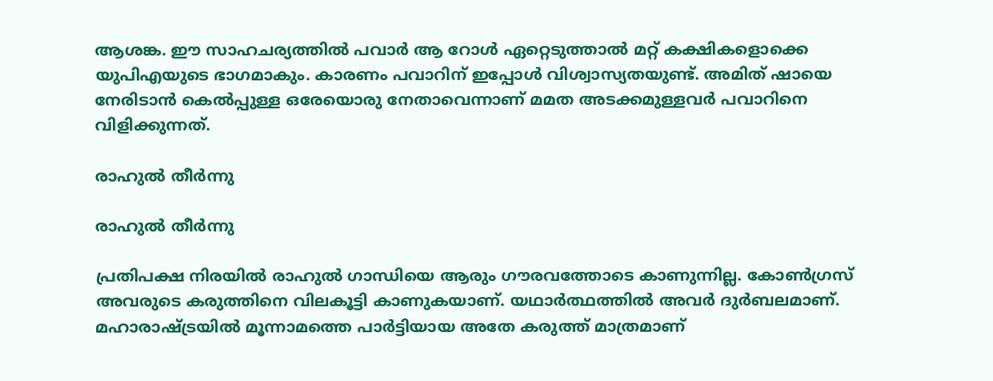ആശങ്ക. ഈ സാഹചര്യത്തില്‍ പവാര്‍ ആ റോള്‍ ഏറ്റെടുത്താല്‍ മറ്റ് കക്ഷികളൊക്കെ യുപിഎയുടെ ഭാഗമാകും. കാരണം പവാറിന് ഇപ്പോള്‍ വിശ്വാസ്യതയുണ്ട്. അമിത് ഷായെ നേരിടാന്‍ കെല്‍പ്പുള്ള ഒരേയൊരു നേതാവെന്നാണ് മമത അടക്കമുള്ളവര്‍ പവാറിനെ വിളിക്കുന്നത്.

രാഹുല്‍ തീര്‍ന്നു

രാഹുല്‍ തീര്‍ന്നു

പ്രതിപക്ഷ നിരയില്‍ രാഹുല്‍ ഗാന്ധിയെ ആരും ഗൗരവത്തോടെ കാണുന്നില്ല. കോണ്‍ഗ്രസ് അവരുടെ കരുത്തിനെ വിലകൂട്ടി കാണുകയാണ്. യഥാര്‍ത്ഥത്തില്‍ അവര്‍ ദുര്‍ബലമാണ്. മഹാരാഷ്ട്രയില്‍ മൂന്നാമത്തെ പാര്‍ട്ടിയായ അതേ കരുത്ത് മാത്രമാണ്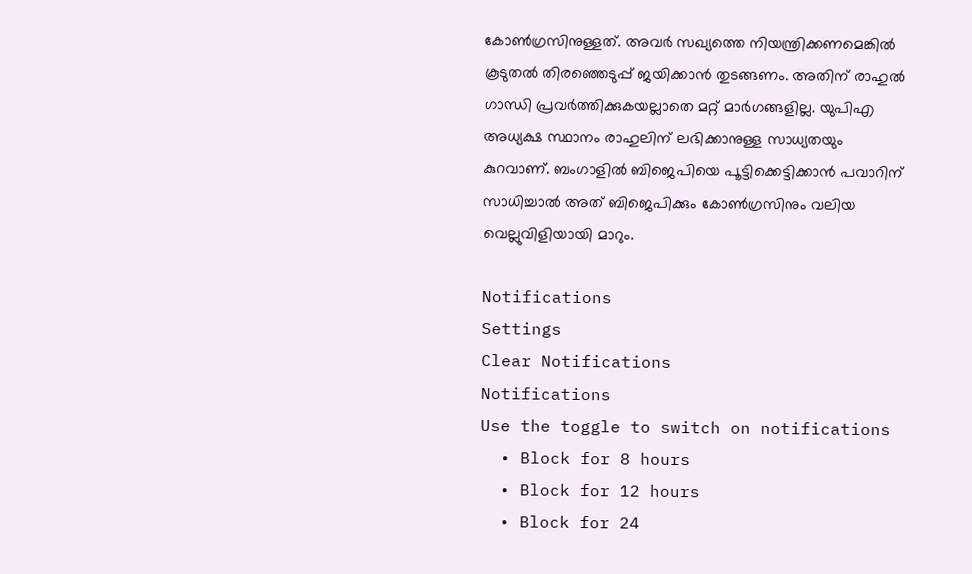കോണ്‍ഗ്രസിനുള്ളത്. അവര്‍ സഖ്യത്തെ നിയന്ത്രിക്കണമെങ്കില്‍ കൂടുതല്‍ തിരഞ്ഞെടുപ്പ് ജയിക്കാന്‍ തുടങ്ങണം. അതിന് രാഹുല്‍ ഗാന്ധി പ്രവര്‍ത്തിക്കുകയല്ലാതെ മറ്റ് മാര്‍ഗങ്ങളില്ല. യുപിഎ അധ്യക്ഷ സ്ഥാനം രാഹുലിന് ലഭിക്കാനുള്ള സാധ്യതയും കുറവാണ്. ബംഗാളില്‍ ബിജെപിയെ പൂട്ടിക്കെട്ടിക്കാന്‍ പവാറിന് സാധിച്ചാല്‍ അത് ബിജെപിക്കും കോണ്‍ഗ്രസിനും വലിയ വെല്ലുവിളിയായി മാറും.

Notifications
Settings
Clear Notifications
Notifications
Use the toggle to switch on notifications
  • Block for 8 hours
  • Block for 12 hours
  • Block for 24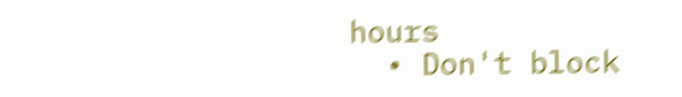hours
  • Don't block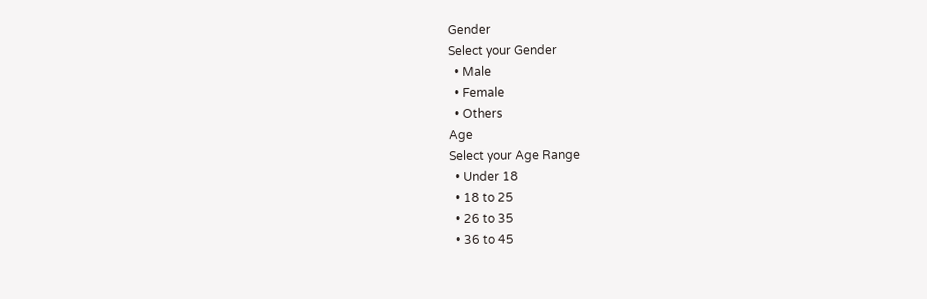Gender
Select your Gender
  • Male
  • Female
  • Others
Age
Select your Age Range
  • Under 18
  • 18 to 25
  • 26 to 35
  • 36 to 45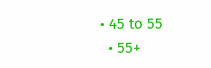• 45 to 55
  • 55+